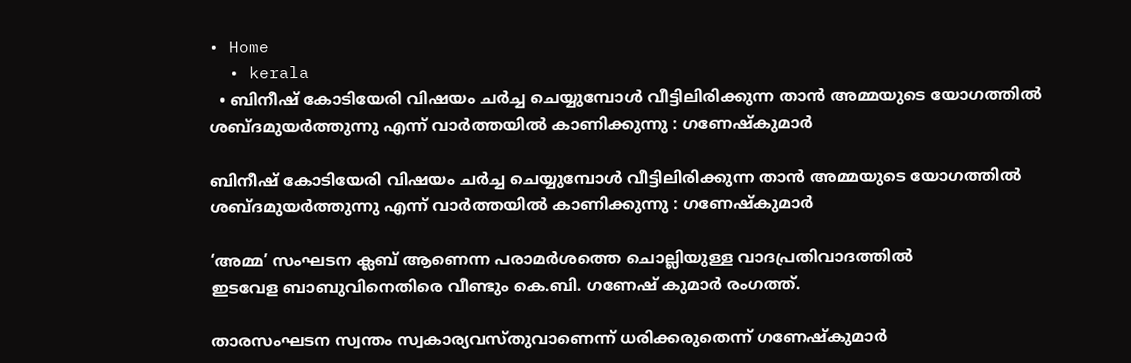• Home
  • kerala
  • ബിനീഷ് കോടിയേരി വിഷയം ചർച്ച ചെയ്യുമ്പോൾ വീട്ടിലിരിക്കുന്ന താൻ അമ്മയുടെ യോഗത്തിൽ ശബ്ദമുയർത്തുന്നു എന്ന് വാർത്തയിൽ കാണിക്കുന്നു : ഗണേഷ്കുമാർ

ബിനീഷ് കോടിയേരി വിഷയം ചർച്ച ചെയ്യുമ്പോൾ വീട്ടിലിരിക്കുന്ന താൻ അമ്മയുടെ യോഗത്തിൽ ശബ്ദമുയർത്തുന്നു എന്ന് വാർത്തയിൽ കാണിക്കുന്നു : ഗണേഷ്കുമാർ

‘അമ്മ’ സംഘടന ക്ലബ്‌ ആണെന്ന പരാമർശത്തെ ചൊല്ലിയുള്ള വാദപ്രതിവാദത്തിൽ
ഇടവേള ബാബുവിനെതിരെ വീണ്ടും കെ.ബി. ഗണേഷ് കുമാർ രംഗത്ത്.

താരസംഘടന സ്വന്തം സ്വകാര്യവസ്തുവാണെന്ന് ധരിക്കരുതെന്ന് ഗണേഷ്കുമാർ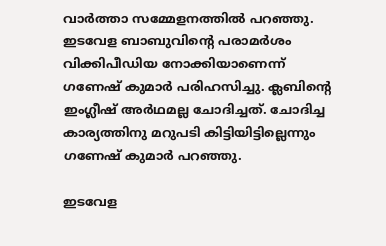വാർത്താ സമ്മേളനത്തിൽ പറഞ്ഞു. ഇടവേള ബാബുവിന്റെ പരാമർശം വിക്കിപീ‍ഡിയ നോക്കിയാണെന്ന് ഗണേഷ് കുമാർ പരിഹസിച്ചു. ക്ലബിന്റെ ഇംഗ്ലീഷ് അർഥമല്ല ചോദിച്ചത്. ചോദിച്ച കാര്യത്തിനു മറുപടി കിട്ടിയിട്ടില്ലെന്നും ഗണേഷ് കുമാർ പറഞ്ഞു.

ഇടവേള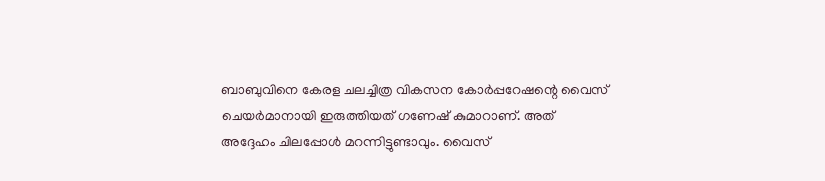ബാബുവിനെ കേരള ചലച്ചിത്ര വികസന കോർപ്പറേഷന്റെ വൈസ് ചെയർമാനായി ഇരുത്തിയത് ഗണേഷ് കുമാറാണ്. അത് അദ്ദേഹം ചിലപ്പോൾ മറന്നിട്ടുണ്ടാവും. വൈസ്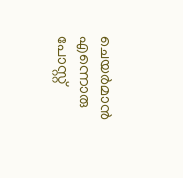ചെയർമാൻ എന്നൊരു പോസ്റ്റ്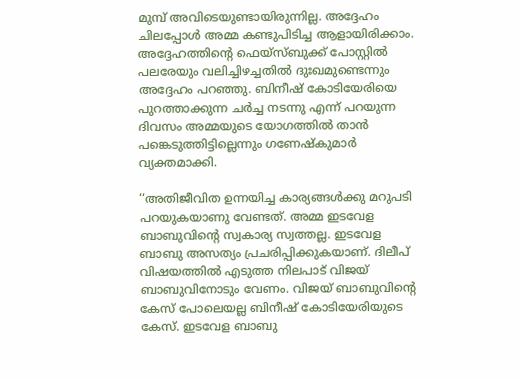മുമ്പ് അവിടെയുണ്ടായിരുന്നില്ല. അദ്ദേഹം ചിലപ്പോൾ അമ്മ കണ്ടുപിടിച്ച ആളായിരിക്കാം. അദ്ദേഹത്തിന്റെ ഫെയ്സ്ബുക്ക് പോസ്റ്റിൽ പലരേയും വലിച്ചിഴച്ചതിൽ ദുഃഖമുണ്ടെന്നും അദ്ദേഹം പറഞ്ഞു. ബിനീഷ് കോടിയേരിയെ പുറത്താക്കുന്ന ചർച്ച നടന്നു എന്ന് പറയുന്ന ദിവസം അമ്മയുടെ യോഗത്തിൽ താൻ പങ്കെടുത്തിട്ടില്ലെന്നും ഗണേഷ്കുമാർ വ്യക്തമാക്കി.

‘‘അതിജീവിത ഉന്നയിച്ച കാര്യങ്ങൾക്കു മറുപടി പറയുകയാണു വേണ്ടത്. അമ്മ ഇടവേള ബാബുവിന്റെ സ്വകാര്യ സ്വത്തല്ല. ഇടവേള ബാബു അസത്യം പ്രചരിപ്പിക്കുകയാണ്. ദിലീപ് വിഷയത്തിൽ എടുത്ത നിലപാട് വിജയ് ബാബുവിനോടും വേണം. വിജയ് ബാബുവിന്റെ കേസ് പോലെയല്ല ബിനീഷ് കോടിയേരിയുടെ കേസ്. ഇടവേള ബാബു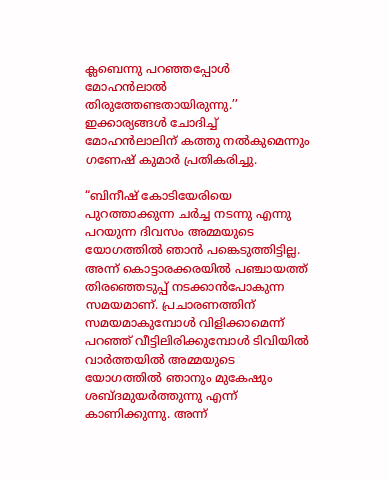ക്ലബെന്നു പറഞ്ഞപ്പോൾ മോഹൻലാൽ തിരുത്തേണ്ടതായിരുന്നു.’’ ഇക്കാര്യങ്ങൾ ചോദിച്ച് മോഹന്‍ലാലിന് കത്തു നൽകുമെന്നും ഗണേഷ് കുമാർ പ്രതികരിച്ചു.

“ബിനീഷ് കോടിയേരിയെ പുറത്താക്കുന്ന ചർച്ച നടന്നു എന്നു പറയുന്ന ദിവസം അമ്മയുടെ യോഗത്തിൽ ഞാൻ പങ്കെടുത്തിട്ടില്ല. അന്ന് കൊട്ടാരക്കരയിൽ പഞ്ചായത്ത് തിരഞ്ഞെടുപ്പ് നടക്കാൻപോകുന്ന സമയമാണ്. പ്രചാരണത്തിന് സമയമാകുമ്പോൾ വിളിക്കാമെന്ന് പറഞ്ഞ് വീട്ടിലിരിക്കുമ്പോൾ ടിവിയിൽ വാർത്തയിൽ അമ്മയുടെ യോഗത്തിൽ ഞാനും മുകേഷും ശബ്ദമുയർത്തുന്നു എന്ന് കാണിക്കുന്നു. അന്ന്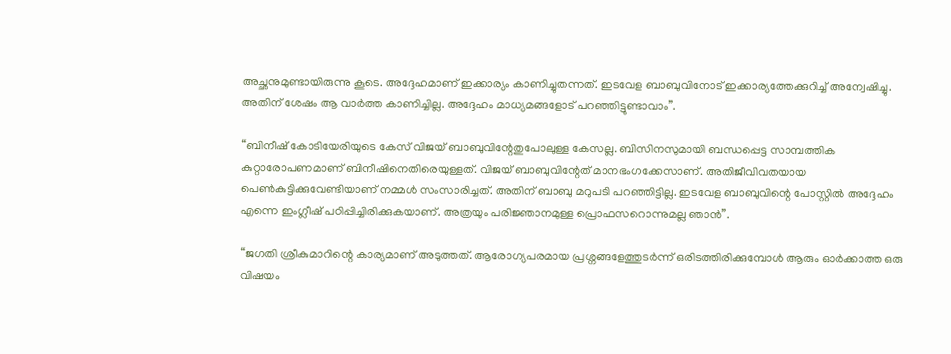അച്ഛനുമുണ്ടായിരുന്നു കൂടെ. അദ്ദേഹമാണ് ഇക്കാര്യം കാണിച്ചുതന്നത്. ഇടവേള ബാബുവിനോട് ഇക്കാര്യത്തേക്കുറിച്ച് അന്വേഷിച്ചു. അതിന് ശേഷം ആ വാർത്ത കാണിച്ചില്ല. അദ്ദേഹം മാധ്യമങ്ങളോട് പറഞ്ഞിട്ടുണ്ടാവാം”.

“ബിനീഷ് കോടിയേരിയുടെ കേസ് വിജയ് ബാബുവിന്റേതുപോലുള്ള കേസല്ല. ബിസിനസുമായി ബന്ധപ്പെട്ട സാമ്പത്തിക കുറ്റാരോപണമാണ് ബിനീഷിനെതിരെയുള്ളത്. വിജയ് ബാബുവിന്റേത് മാനഭംഗക്കേസാണ്. അതിജീവിവതയായ പെൺകുട്ടിക്കുവേണ്ടിയാണ് നമ്മൾ സംസാരിച്ചത്. അതിന് ബാബു മറുപടി പറഞ്ഞിട്ടില്ല. ഇടവേള ബാബുവിന്റെ പോസ്റ്റിൽ അദ്ദേഹം എന്നെ ഇംഗ്ലീഷ് പഠിപ്പിച്ചിരിക്കുകയാണ്. അത്രയും പരിജ്ഞാനമുള്ള പ്രൊഫസറൊന്നുമല്ല ഞാൻ”.

“ജഗതി ശ്രീകുമാറിന്റെ കാര്യമാണ് അടുത്തത്. ആരോഗ്യപരമായ പ്രശ്നങ്ങളേത്തുടർന്ന് ഒരിടത്തിരിക്കുമ്പോൾ ആരും ഓർക്കാത്ത ഒരു വിഷയം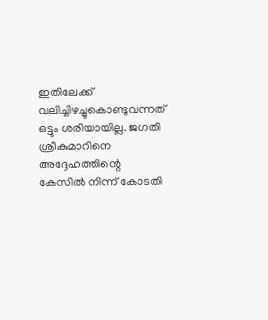ഇതിലേക്ക് വലിച്ചിഴച്ചുകൊണ്ടുവന്നത് ഒട്ടും ശരിയായില്ല. ജഗതി ശ്രീകുമാറിനെ അദ്ദേഹത്തിന്റെ കേസിൽ നിന്ന് കോടതി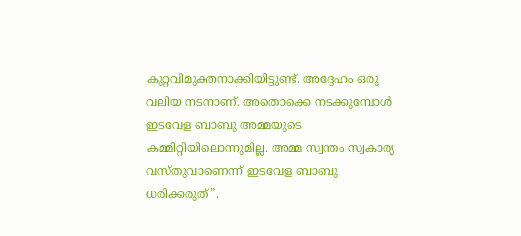കുറ്റവിമുക്തനാക്കിയിട്ടുണ്ട്. അദ്ദേഹം ഒരു വലിയ നടനാണ്. അതൊക്കെ നടക്കുമ്പോൾ ഇടവേള ബാബു അമ്മയുടെ കമ്മിറ്റിയിലൊന്നുമില്ല. അമ്മ സ്വന്തം സ്വകാര്യ വസ്തുവാണെന്ന് ഇടവേള ബാബു ധരിക്കരുത്”.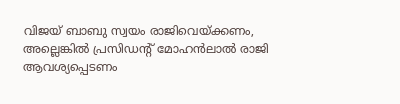വിജയ് ബാബു സ്വയം രാജിവെയ്ക്കണം, അല്ലെങ്കിൽ പ്രസിഡന്റ് മോഹൻലാൽ രാജി ആവശ്യപ്പെടണം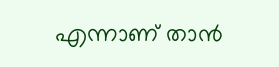എന്നാണ് താൻ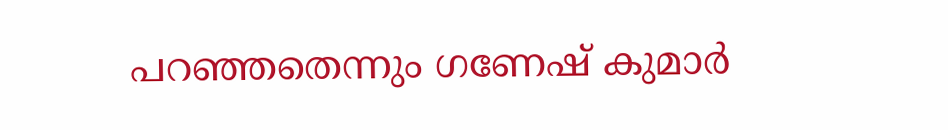പറഞ്ഞതെന്നും ഗണേഷ് കുമാർ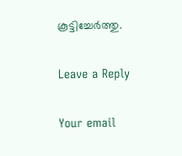കൂട്ടിച്ചേർത്തു.

Leave a Reply

Your email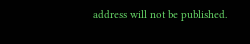address will not be published.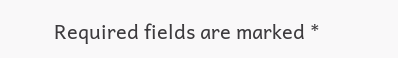Required fields are marked *